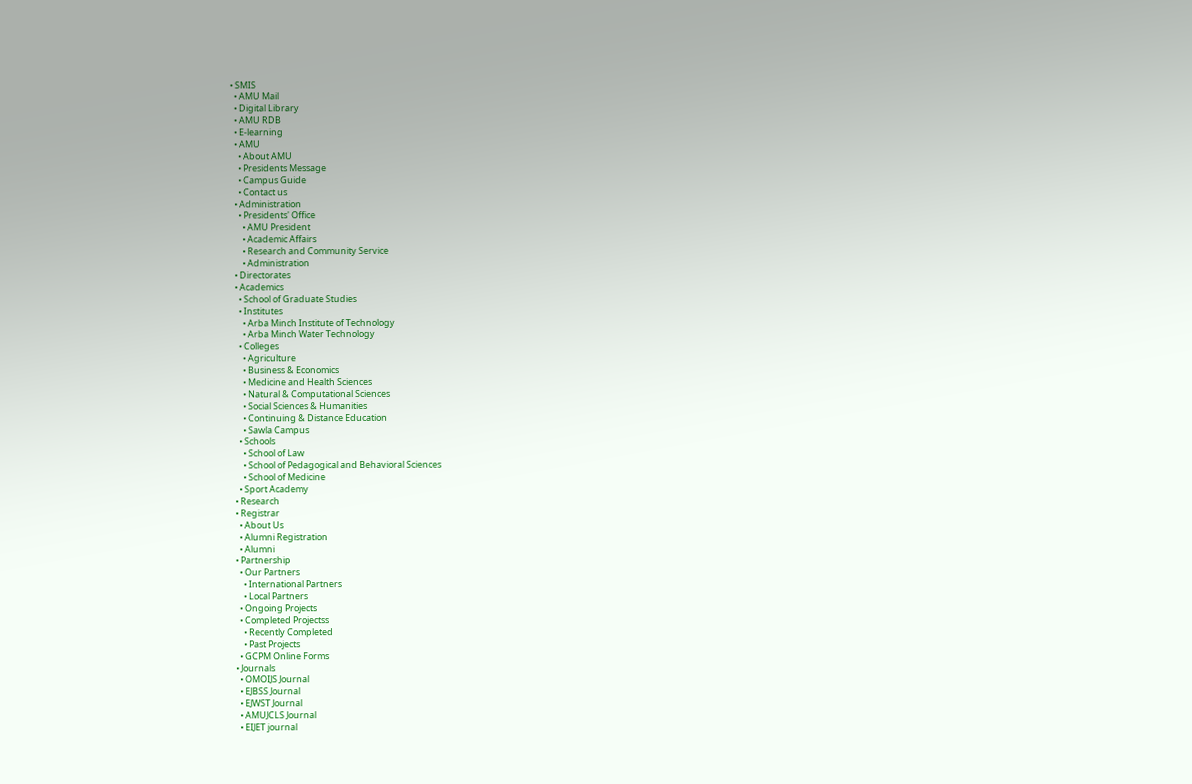• SMIS
  • AMU Mail
  • Digital Library
  • AMU RDB
  • E-learning
  • AMU
    • About AMU
    • Presidents Message
    • Campus Guide
    • Contact us
  • Administration
    • Presidents' Office
      • AMU President
      • Academic Affairs
      • Research and Community Service
      • Administration
  • Directorates
  • Academics
    • School of Graduate Studies
    • Institutes
      • Arba Minch Institute of Technology
      • Arba Minch Water Technology
    • Colleges
      • Agriculture
      • Business & Economics
      • Medicine and Health Sciences
      • Natural & Computational Sciences
      • Social Sciences & Humanities
      • Continuing & Distance Education
      • Sawla Campus
    • Schools
      • School of Law
      • School of Pedagogical and Behavioral Sciences
      • School of Medicine
    • Sport Academy
  • Research
  • Registrar
    • About Us
    • Alumni Registration
    • Alumni
  • Partnership
    • Our Partners
      • International Partners
      • Local Partners
    • Ongoing Projects
    • Completed Projectss
      • Recently Completed
      • Past Projects
    • GCPM Online Forms
  • Journals
    • OMOIJS Journal
    • EJBSS Journal
    • EJWST Journal
    • AMUJCLS Journal
    • EIJET journal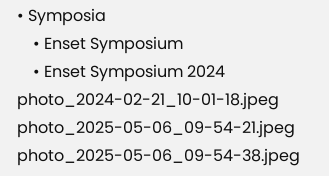• Symposia
    • Enset Symposium
    • Enset Symposium 2024
photo_2024-02-21_10-01-18.jpeg
photo_2025-05-06_09-54-21.jpeg
photo_2025-05-06_09-54-38.jpeg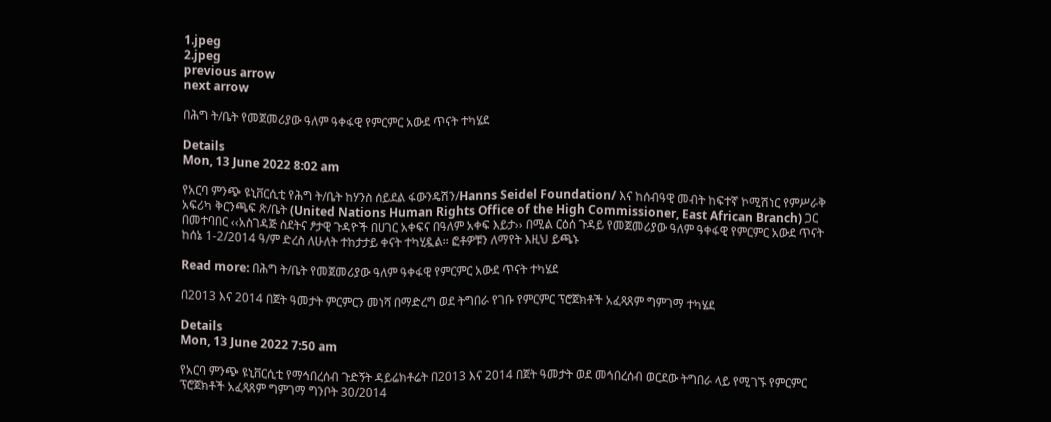1.jpeg
2.jpeg
previous arrow
next arrow

በሕግ ት/ቤት የመጀመሪያው ዓለም ዓቀፋዊ የምርምር አውደ ጥናት ተካሄደ

Details
Mon, 13 June 2022 8:02 am

የአርባ ምንጭ ዩኒቨርሲቲ የሕግ ት/ቤት ከሃንስ ሰይደል ፋውንዴሽን/Hanns Seidel Foundation/ እና ከሰብዓዊ መብት ከፍተኛ ኮሚሽነር የምሥራቅ አፍሪካ ቅርንጫፍ ጽ/ቤት (United Nations Human Rights Office of the High Commissioner, East African Branch) ጋር በመተባበር ‹‹አስገዳጅ ስደትና ፆታዊ ጉዳዮች በሀገር አቀፍና በዓለም አቀፍ እይታ›› በሚል ርዕሰ ጉዳይ የመጀመሪያው ዓለም ዓቀፋዊ የምርምር አውደ ጥናት ከሰኔ 1-2/2014 ዓ/ም ድረስ ለሁለት ተከታታይ ቀናት ተካሂዷል፡፡ ፎቶዎቹን ለማየት እዚህ ይጫኑ

Read more: በሕግ ት/ቤት የመጀመሪያው ዓለም ዓቀፋዊ የምርምር አውደ ጥናት ተካሄደ

በ2013 እና 2014 በጀት ዓመታት ምርምርን መነሻ በማድረግ ወደ ትግበራ የገቡ የምርምር ፕሮጀክቶች አፈጻጸም ግምገማ ተካሄደ

Details
Mon, 13 June 2022 7:50 am

የአርባ ምንጭ ዩኒቨርሲቲ የማኅበረሰብ ጉድኝት ዳይሬክቶሬት በ2013 እና 2014 በጀት ዓመታት ወደ መኅበረሰብ ወርደው ትግበራ ላይ የሚገኙ የምርምር ፕሮጀክቶች አፈጻጸም ግምገማ ግንቦት 30/2014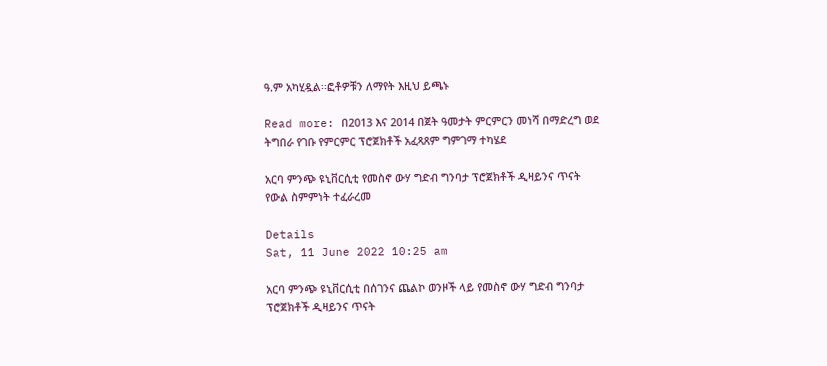ዓ.ም አካሂዷል፡፡ፎቶዎቹን ለማየት እዚህ ይጫኑ

Read more: በ2013 እና 2014 በጀት ዓመታት ምርምርን መነሻ በማድረግ ወደ ትግበራ የገቡ የምርምር ፕሮጀክቶች አፈጻጸም ግምገማ ተካሄደ

አርባ ምንጭ ዩኒቨርሲቲ የመስኖ ውሃ ግድብ ግንባታ ፕሮጀክቶች ዲዛይንና ጥናት የውል ስምምነት ተፈራረመ

Details
Sat, 11 June 2022 10:25 am

አርባ ምንጭ ዩኒቨርሲቲ በሰገንና ጨልኮ ወንዞች ላይ የመስኖ ውሃ ግድብ ግንባታ ፕሮጀክቶች ዲዛይንና ጥናት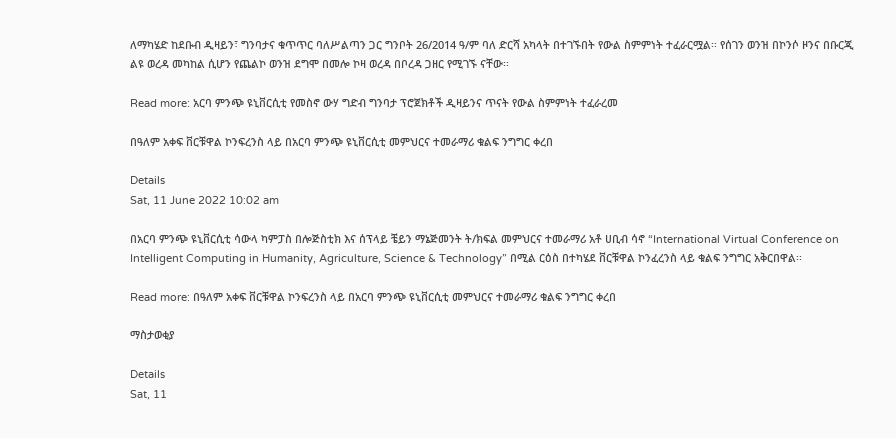ለማካሄድ ከደቡብ ዲዛይን፣ ግንባታና ቁጥጥር ባለሥልጣን ጋር ግንቦት 26/2014 ዓ/ም ባለ ድርሻ አካላት በተገኙበት የውል ስምምነት ተፈራርሟል፡፡ የሰገን ወንዝ በኮንሶ ዞንና በቡርጂ ልዩ ወረዳ መካከል ሲሆን የጨልኮ ወንዝ ደግሞ በመሎ ኮዛ ወረዳ በቦረዳ ጋዘር የሚገኙ ናቸው፡፡

Read more: አርባ ምንጭ ዩኒቨርሲቲ የመስኖ ውሃ ግድብ ግንባታ ፕሮጀክቶች ዲዛይንና ጥናት የውል ስምምነት ተፈራረመ

በዓለም አቀፍ ቨርቹዋል ኮንፍረንስ ላይ በአርባ ምንጭ ዩኒቨርሲቲ መምህርና ተመራማሪ ቁልፍ ንግግር ቀረበ

Details
Sat, 11 June 2022 10:02 am

በአርባ ምንጭ ዩኒቨርሲቲ ሳውላ ካምፓስ በሎጅስቲክ እና ሰፕላይ ቼይን ማኔጅመንት ት/ክፍል መምህርና ተመራማሪ አቶ ሀቢብ ሳኖ “International Virtual Conference on Intelligent Computing in Humanity, Agriculture, Science & Technology” በሚል ርዕስ በተካሄደ ቨርቹዋል ኮንፈረንስ ላይ ቁልፍ ንግግር አቅርበዋል፡፡

Read more: በዓለም አቀፍ ቨርቹዋል ኮንፍረንስ ላይ በአርባ ምንጭ ዩኒቨርሲቲ መምህርና ተመራማሪ ቁልፍ ንግግር ቀረበ

ማስታወቂያ

Details
Sat, 11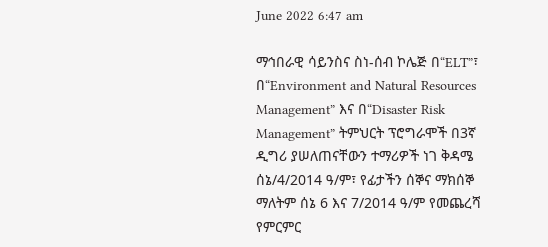June 2022 6:47 am

ማኅበራዊ ሳይንስና ስነ-ሰብ ኮሌጅ በ“ELT”፣ በ“Environment and Natural Resources Management” እና በ“Disaster Risk Management” ትምህርት ፕሮግራሞች በ3ኛ ዲግሪ ያሠለጠናቸውን ተማሪዎች ነገ ቅዳሜ ሰኔ/4/2014 ዓ/ም፣ የፊታችን ሰኞና ማክሰኞ ማለትም ሰኔ 6 እና 7/2014 ዓ/ም የመጨረሻ የምርምር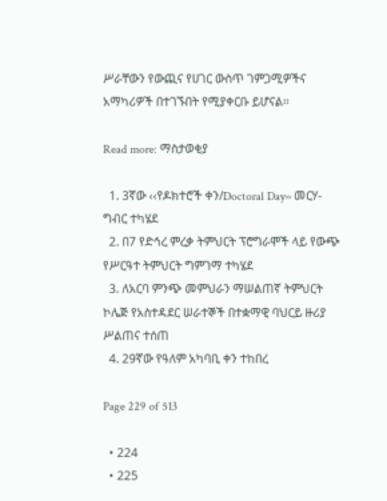ሥራቸውን የውጪና የሀገር ውስጥ ገምጋሚዎችና አማካሪዎች በተገኙበት የሚያቀርቡ ይሆናል፡፡

Read more: ማስታወቂያ

  1. 3ኛው ‹‹የዶክተሮች ቀን/Doctoral Day›› መርሃ-ግብር ተካሄደ
  2. በ7 የድኅረ ምረቃ ትምህርት ፕሮግራሞች ላይ የውጭ የሥርዓተ ትምህርት ግምገማ ተካሄደ
  3. ለአርባ ምንጭ መምህራን ማሠልጠኛ ትምህርት ኮሌጅ የአስተዳደር ሠራተኞች በተቋማዊ ባህርይ ዙሪያ ሥልጠና ተሰጠ
  4. 29ኛው የዓለም አካባቢ ቀን ተከበረ

Page 229 of 513

  • 224
  • 225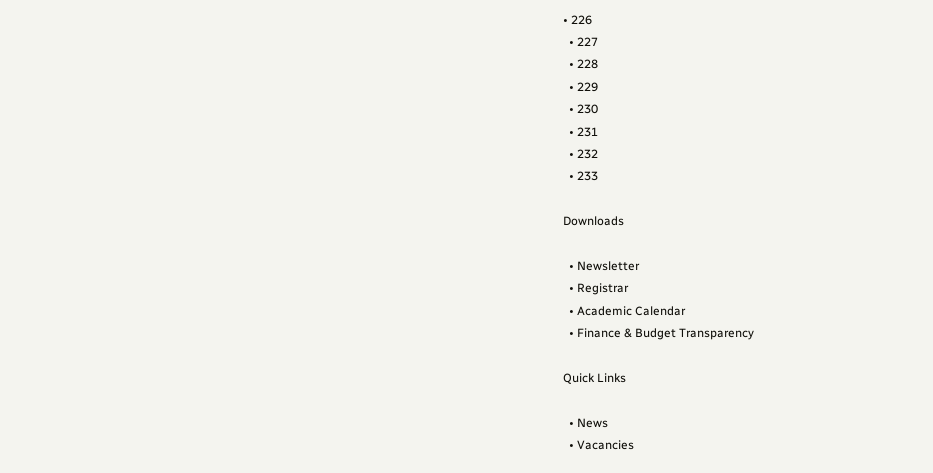• 226
  • 227
  • 228
  • 229
  • 230
  • 231
  • 232
  • 233

Downloads

  • Newsletter
  • Registrar
  • Academic Calendar
  • Finance & Budget Transparency

Quick Links

  • News
  • Vacancies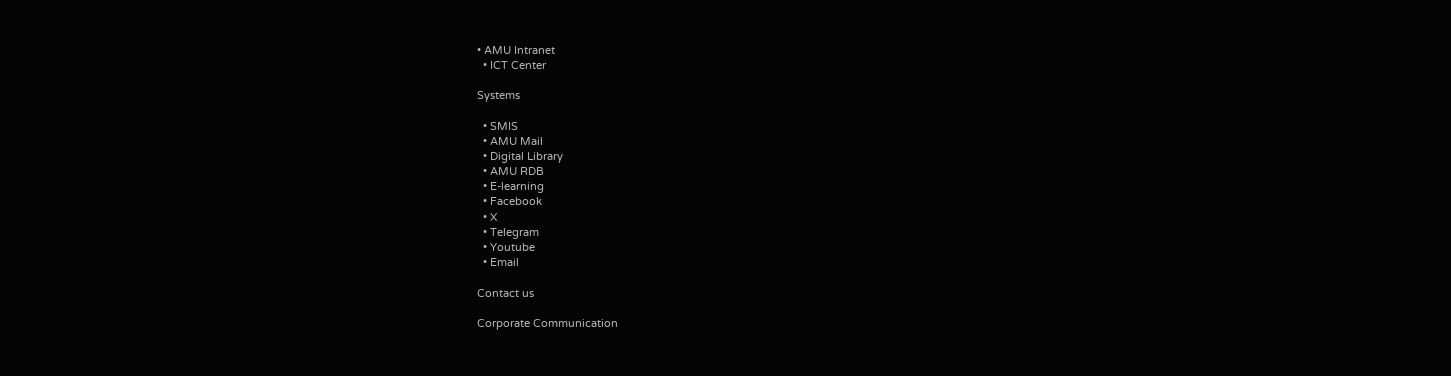• AMU Intranet
  • ICT Center

Systems

  • SMIS
  • AMU Mail
  • Digital Library
  • AMU RDB
  • E-learning
  • Facebook
  • X
  • Telegram
  • Youtube
  • Email

Contact us

Corporate Communication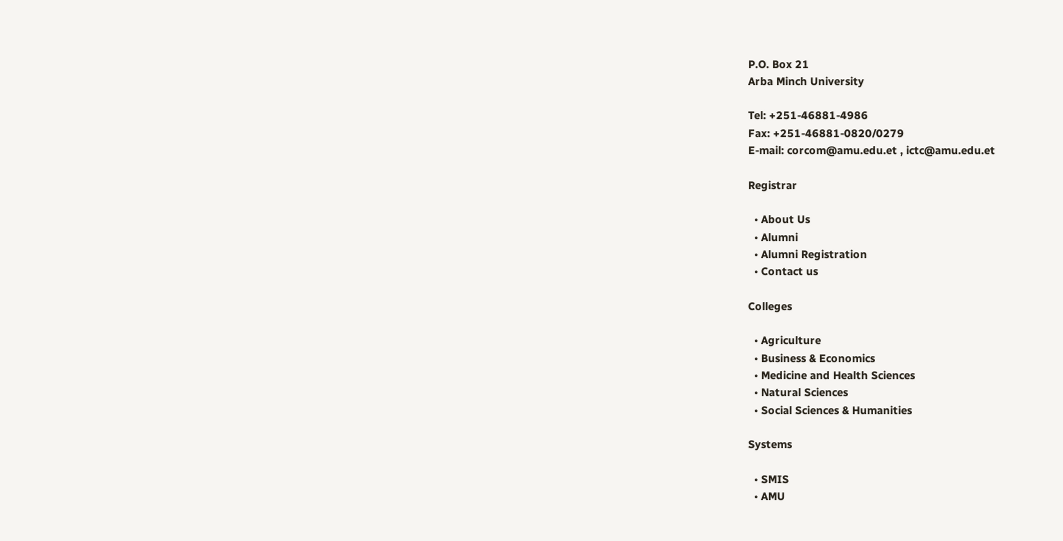P.O. Box 21
Arba Minch University

Tel: +251-46881-4986
Fax: +251-46881-0820/0279
E-mail: corcom@amu.edu.et , ictc@amu.edu.et

Registrar

  • About Us
  • Alumni
  • Alumni Registration
  • Contact us

Colleges

  • Agriculture
  • Business & Economics
  • Medicine and Health Sciences
  • Natural Sciences
  • Social Sciences & Humanities

Systems

  • SMIS
  • AMU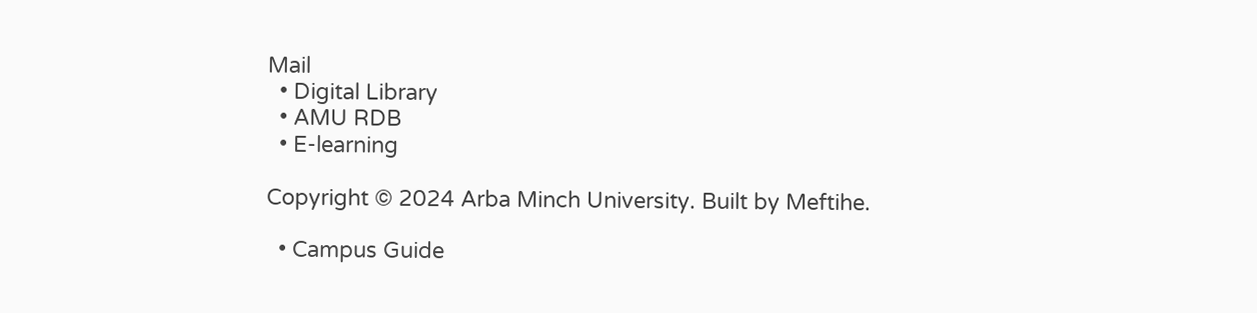Mail
  • Digital Library
  • AMU RDB
  • E-learning

Copyright © 2024 Arba Minch University. Built by Meftihe.

  • Campus Guide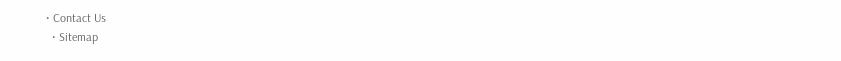• Contact Us
  • Sitemap